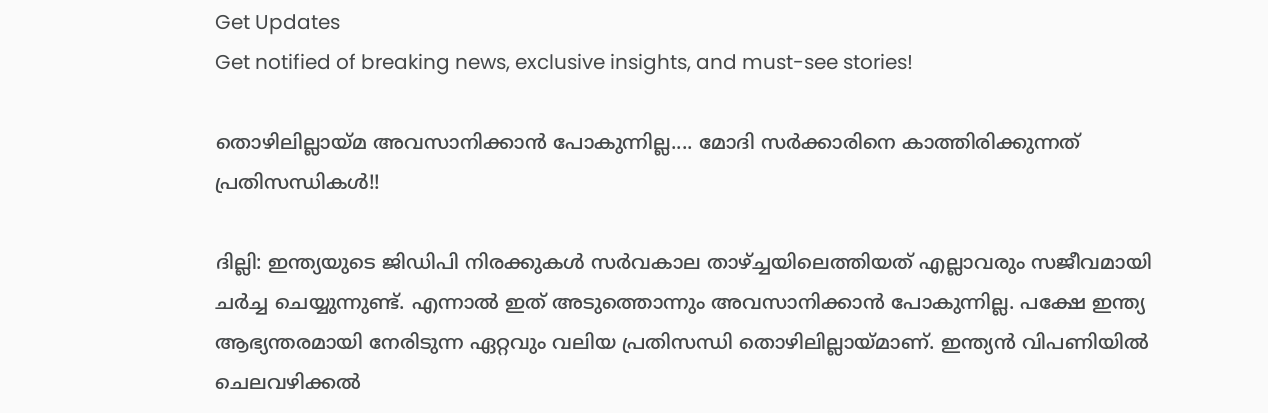Get Updates
Get notified of breaking news, exclusive insights, and must-see stories!

തൊഴിലില്ലായ്മ അവസാനിക്കാന്‍ പോകുന്നില്ല.... മോദി സര്‍ക്കാരിനെ കാത്തിരിക്കുന്നത് പ്രതിസന്ധികള്‍!!

ദില്ലി: ഇന്ത്യയുടെ ജിഡിപി നിരക്കുകള്‍ സര്‍വകാല താഴ്ച്ചയിലെത്തിയത് എല്ലാവരും സജീവമായി ചര്‍ച്ച ചെയ്യുന്നുണ്ട്. എന്നാല്‍ ഇത് അടുത്തൊന്നും അവസാനിക്കാന്‍ പോകുന്നില്ല. പക്ഷേ ഇന്ത്യ ആഭ്യന്തരമായി നേരിടുന്ന ഏറ്റവും വലിയ പ്രതിസന്ധി തൊഴിലില്ലായ്മാണ്. ഇന്ത്യന്‍ വിപണിയില്‍ ചെലവഴിക്കല്‍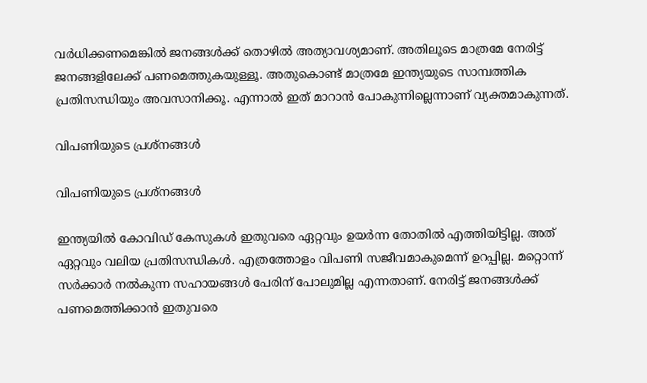വര്‍ധിക്കണമെങ്കില്‍ ജനങ്ങള്‍ക്ക് തൊഴില്‍ അത്യാവശ്യമാണ്. അതിലൂടെ മാത്രമേ നേരിട്ട് ജനങ്ങളിലേക്ക് പണമെത്തുകയുള്ളൂ. അതുകൊണ്ട് മാത്രമേ ഇന്ത്യയുടെ സാമ്പത്തിക പ്രതിസന്ധിയും അവസാനിക്കൂ. എന്നാല്‍ ഇത് മാറാന്‍ പോകുന്നില്ലെന്നാണ് വ്യക്തമാകുന്നത്.

വിപണിയുടെ പ്രശ്‌നങ്ങള്‍

വിപണിയുടെ പ്രശ്‌നങ്ങള്‍

ഇന്ത്യയില്‍ കോവിഡ് കേസുകള്‍ ഇതുവരെ ഏറ്റവും ഉയര്‍ന്ന തോതില്‍ എത്തിയിട്ടില്ല. അത് ഏറ്റവും വലിയ പ്രതിസന്ധികള്‍. എത്രത്തോളം വിപണി സജീവമാകുമെന്ന് ഉറപ്പില്ല. മറ്റൊന്ന് സര്‍ക്കാര്‍ നല്‍കുന്ന സഹായങ്ങള്‍ പേരിന് പോലുമില്ല എന്നതാണ്. നേരിട്ട് ജനങ്ങള്‍ക്ക് പണമെത്തിക്കാന്‍ ഇതുവരെ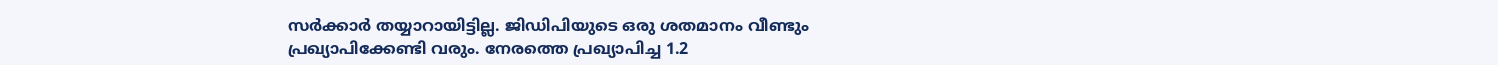സര്‍ക്കാര്‍ തയ്യാറായിട്ടില്ല. ജിഡിപിയുടെ ഒരു ശതമാനം വീണ്ടും പ്രഖ്യാപിക്കേണ്ടി വരും. നേരത്തെ പ്രഖ്യാപിച്ച 1.2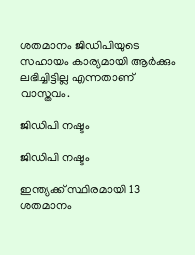ശതമാനം ജിഡിപിയുടെ സഹായം കാര്യമായി ആര്‍ക്കും ലഭിച്ചിട്ടില്ല എന്നതാണ് വാസ്തവം.

ജിഡിപി നഷ്ടം

ജിഡിപി നഷ്ടം

ഇന്ത്യക്ക് സ്ഥിരമായി 13 ശതമാനം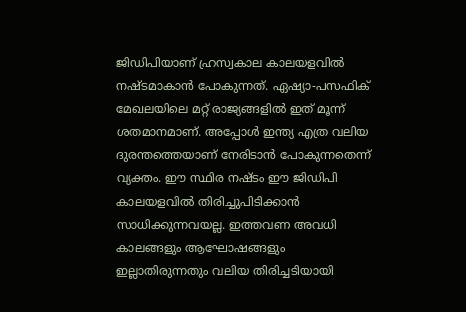ജിഡിപിയാണ് ഹ്രസ്വകാല കാലയളവില്‍ നഷ്ടമാകാന്‍ പോകുന്നത്. ഏഷ്യാ-പസഫിക് മേഖലയിലെ മറ്റ് രാജ്യങ്ങളില്‍ ഇത് മൂന്ന് ശതമാനമാണ്. അപ്പോള്‍ ഇന്ത്യ എത്ര വലിയ ദുരന്തത്തെയാണ് നേരിടാന്‍ പോകുന്നതെന്ന് വ്യക്തം. ഈ സ്ഥിര നഷ്ടം ഈ ജിഡിപി കാലയളവില്‍ തിരിച്ചുപിടിക്കാന്‍ സാധിക്കുന്നവയല്ല. ഇത്തവണ അവധി കാലങ്ങളും ആഘോഷങ്ങളും ഇല്ലാതിരുന്നതും വലിയ തിരിച്ചടിയായി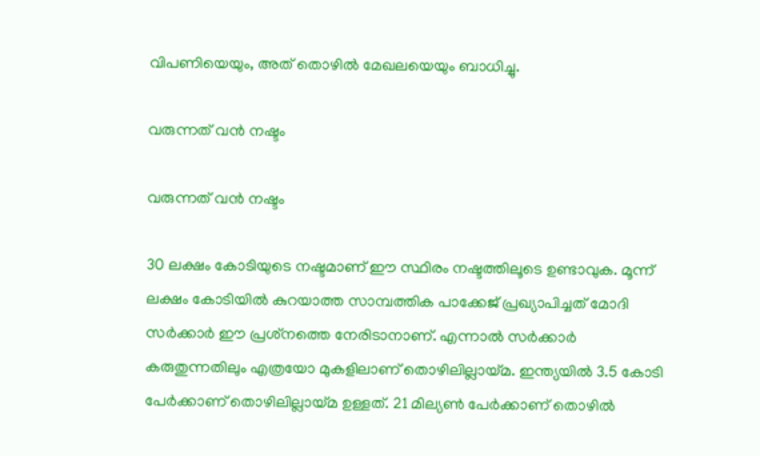വിപണിയെയും, അത് തൊഴില്‍ മേഖലയെയും ബാധിച്ചു.

വരുന്നത് വന്‍ നഷ്ടം

വരുന്നത് വന്‍ നഷ്ടം

30 ലക്ഷം കോടിയുടെ നഷ്ടമാണ് ഈ സ്ഥിരം നഷ്ടത്തിലൂടെ ഉണ്ടാവുക. മൂന്ന് ലക്ഷം കോടിയില്‍ കുറയാത്ത സാമ്പത്തിക പാക്കേജ് പ്രഖ്യാപിച്ചത് മോദി സര്‍ക്കാര്‍ ഈ പ്രശ്‌നത്തെ നേരിടാനാണ്. എന്നാല്‍ സര്‍ക്കാര്‍ കരുതുന്നതിലും എത്രയോ മുകളിലാണ് തൊഴിലില്ലായ്മ. ഇന്ത്യയില്‍ 3.5 കോടി പേര്‍ക്കാണ് തൊഴിലില്ലായ്മ ഉള്ളത്. 21 മില്യണ്‍ പേര്‍ക്കാണ് തൊഴില്‍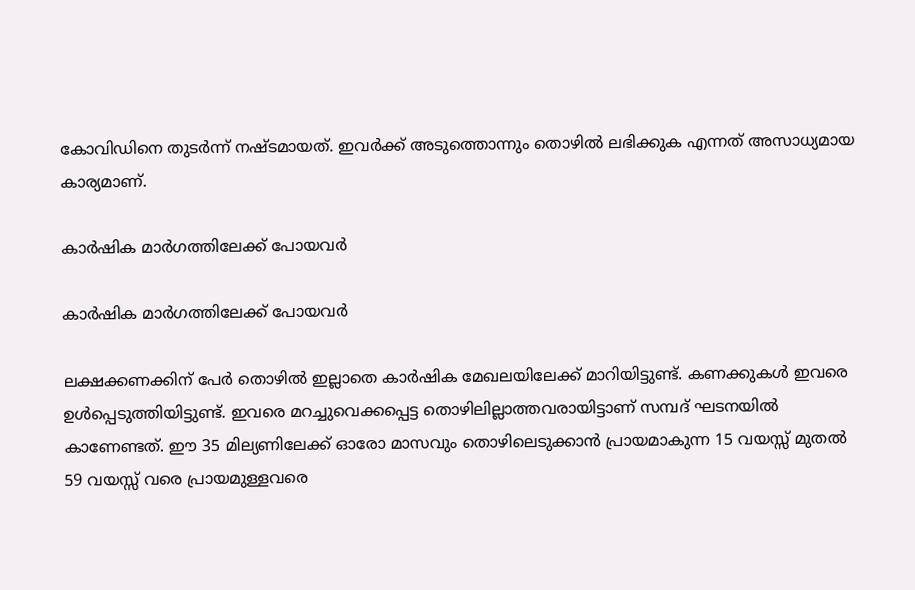കോവിഡിനെ തുടര്‍ന്ന് നഷ്ടമായത്. ഇവര്‍ക്ക് അടുത്തൊന്നും തൊഴില്‍ ലഭിക്കുക എന്നത് അസാധ്യമായ കാര്യമാണ്.

കാര്‍ഷിക മാര്‍ഗത്തിലേക്ക് പോയവര്‍

കാര്‍ഷിക മാര്‍ഗത്തിലേക്ക് പോയവര്‍

ലക്ഷക്കണക്കിന് പേര്‍ തൊഴില്‍ ഇല്ലാതെ കാര്‍ഷിക മേഖലയിലേക്ക് മാറിയിട്ടുണ്ട്. കണക്കുകള്‍ ഇവരെ ഉള്‍പ്പെടുത്തിയിട്ടുണ്ട്. ഇവരെ മറച്ചുവെക്കപ്പെട്ട തൊഴിലില്ലാത്തവരായിട്ടാണ് സമ്പദ് ഘടനയില്‍ കാണേണ്ടത്. ഈ 35 മില്യണിലേക്ക് ഓരോ മാസവും തൊഴിലെടുക്കാന്‍ പ്രായമാകുന്ന 15 വയസ്സ് മുതല്‍ 59 വയസ്സ് വരെ പ്രായമുള്ളവരെ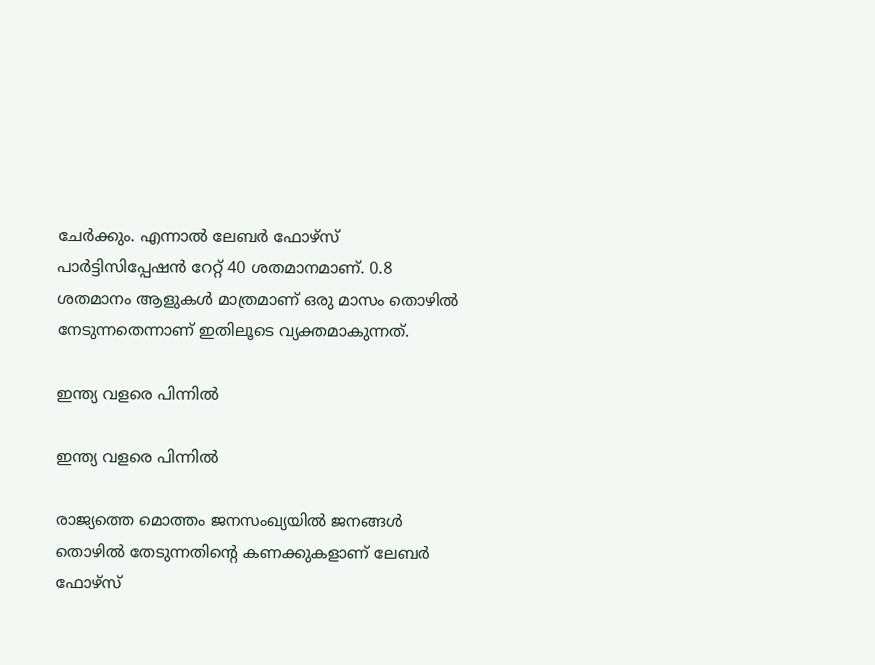ചേര്‍ക്കും. എന്നാല്‍ ലേബര്‍ ഫോഴ്‌സ് പാര്‍ട്ടിസിപ്പേഷന്‍ റേറ്റ് 40 ശതമാനമാണ്. 0.8 ശതമാനം ആളുകള്‍ മാത്രമാണ് ഒരു മാസം തൊഴില്‍ നേടുന്നതെന്നാണ് ഇതിലൂടെ വ്യക്തമാകുന്നത്.

ഇന്ത്യ വളരെ പിന്നില്‍

ഇന്ത്യ വളരെ പിന്നില്‍

രാജ്യത്തെ മൊത്തം ജനസംഖ്യയില്‍ ജനങ്ങള്‍ തൊഴില്‍ തേടുന്നതിന്റെ കണക്കുകളാണ് ലേബര്‍ ഫോഴ്‌സ്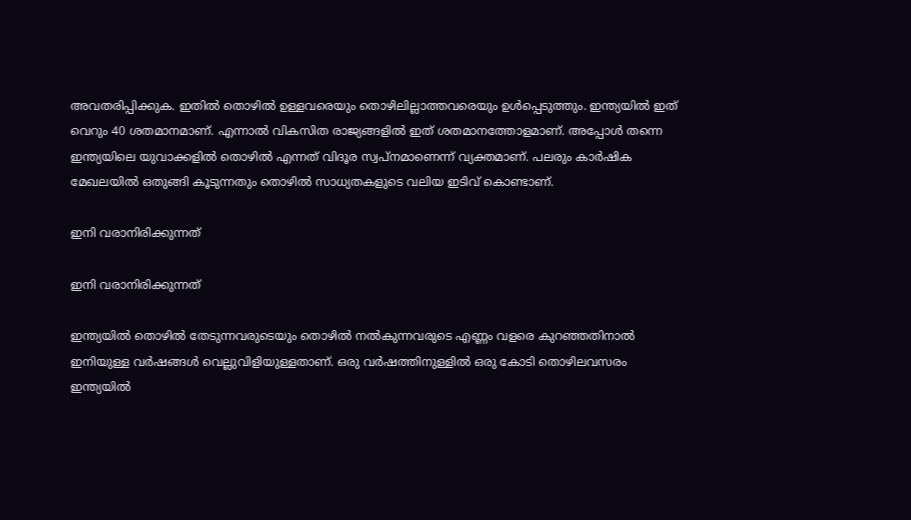അവതരിപ്പിക്കുക. ഇതില്‍ തൊഴില്‍ ഉള്ളവരെയും തൊഴിലില്ലാത്തവരെയും ഉള്‍പ്പെടുത്തും. ഇന്ത്യയില്‍ ഇത് വെറും 40 ശതമാനമാണ്. എന്നാല്‍ വികസിത രാജ്യങ്ങളില്‍ ഇത് ശതമാനത്തോളമാണ്. അപ്പോള്‍ തന്നെ ഇന്ത്യയിലെ യുവാക്കളില്‍ തൊഴില്‍ എന്നത് വിദൂര സ്വപ്‌നമാണെന്ന് വ്യക്തമാണ്. പലരും കാര്‍ഷിക മേഖലയില്‍ ഒതുങ്ങി കൂടുന്നതും തൊഴില്‍ സാധ്യതകളുടെ വലിയ ഇടിവ് കൊണ്ടാണ്.

ഇനി വരാനിരിക്കുന്നത്

ഇനി വരാനിരിക്കുന്നത്

ഇന്ത്യയില്‍ തൊഴില്‍ തേടുന്നവരുടെയും തൊഴില്‍ നല്‍കുന്നവരുടെ എണ്ണം വളരെ കുറഞ്ഞതിനാല്‍ ഇനിയുള്ള വര്‍ഷങ്ങള്‍ വെല്ലുവിളിയുള്ളതാണ്. ഒരു വര്‍ഷത്തിനുള്ളില്‍ ഒരു കോടി തൊഴിലവസരം ഇന്ത്യയില്‍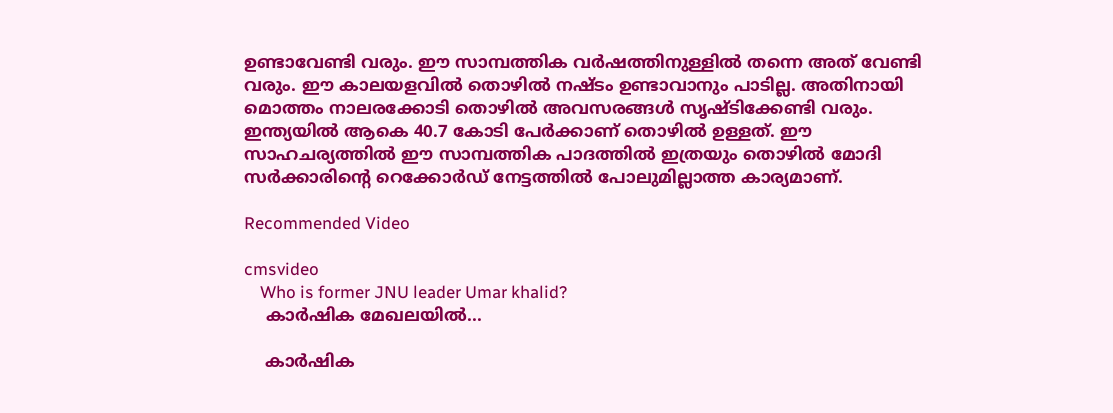ഉണ്ടാവേണ്ടി വരും. ഈ സാമ്പത്തിക വര്‍ഷത്തിനുള്ളില്‍ തന്നെ അത് വേണ്ടി വരും. ഈ കാലയളവില്‍ തൊഴില്‍ നഷ്ടം ഉണ്ടാവാനും പാടില്ല. അതിനായി മൊത്തം നാലരക്കോടി തൊഴില്‍ അവസരങ്ങള്‍ സൃഷ്ടിക്കേണ്ടി വരും. ഇന്ത്യയില്‍ ആകെ 40.7 കോടി പേര്‍ക്കാണ് തൊഴില്‍ ഉള്ളത്. ഈ സാഹചര്യത്തില്‍ ഈ സാമ്പത്തിക പാദത്തില്‍ ഇത്രയും തൊഴില്‍ മോദി സര്‍ക്കാരിന്റെ റെക്കോര്‍ഡ് നേട്ടത്തില്‍ പോലുമില്ലാത്ത കാര്യമാണ്.

Recommended Video

cmsvideo
    Who is former JNU leader Umar khalid?
    കാര്‍ഷിക മേഖലയില്‍...

    കാര്‍ഷിക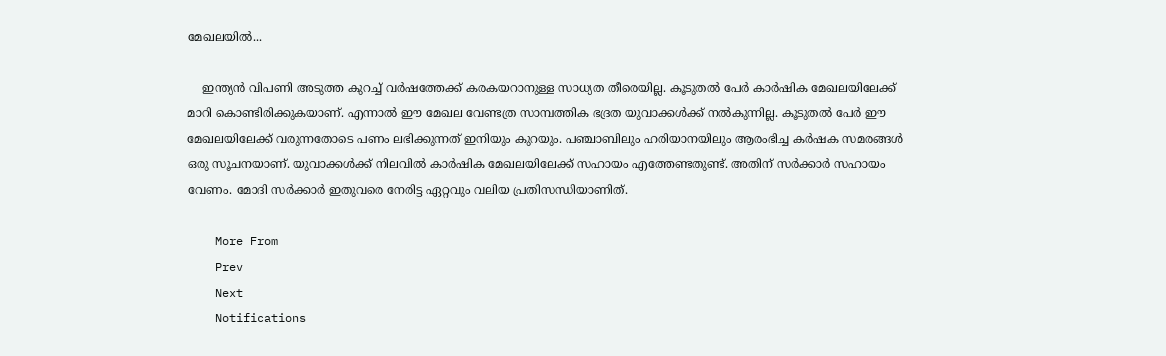മേഖലയില്‍...

    ഇന്ത്യന്‍ വിപണി അടുത്ത കുറച്ച് വര്‍ഷത്തേക്ക് കരകയറാനുള്ള സാധ്യത തീരെയില്ല. കൂടുതല്‍ പേര്‍ കാര്‍ഷിക മേഖലയിലേക്ക് മാറി കൊണ്ടിരിക്കുകയാണ്. എന്നാല്‍ ഈ മേഖല വേണ്ടത്ര സാമ്പത്തിക ഭദ്രത യുവാക്കള്‍ക്ക് നല്‍കുന്നില്ല. കൂടുതല്‍ പേര്‍ ഈ മേഖലയിലേക്ക് വരുന്നതോടെ പണം ലഭിക്കുന്നത് ഇനിയും കുറയും. പഞ്ചാബിലും ഹരിയാനയിലും ആരംഭിച്ച കര്‍ഷക സമരങ്ങള്‍ ഒരു സൂചനയാണ്. യുവാക്കള്‍ക്ക് നിലവില്‍ കാര്‍ഷിക മേഖലയിലേക്ക് സഹായം എത്തേണ്ടതുണ്ട്. അതിന് സര്‍ക്കാര്‍ സഹായം വേണം. മോദി സര്‍ക്കാര്‍ ഇതുവരെ നേരിട്ട ഏറ്റവും വലിയ പ്രതിസന്ധിയാണിത്.

    More From
    Prev
    Next
    Notifications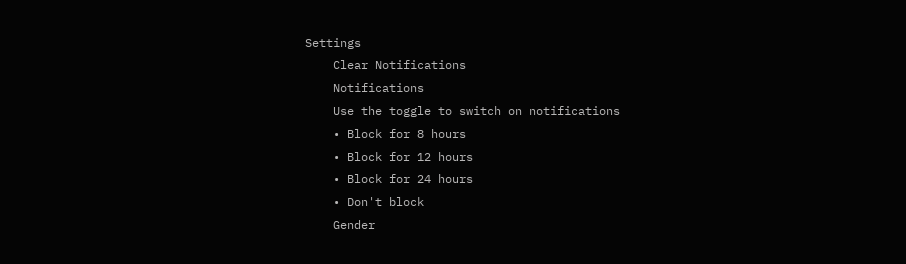Settings
    Clear Notifications
    Notifications
    Use the toggle to switch on notifications
    • Block for 8 hours
    • Block for 12 hours
    • Block for 24 hours
    • Don't block
    Gender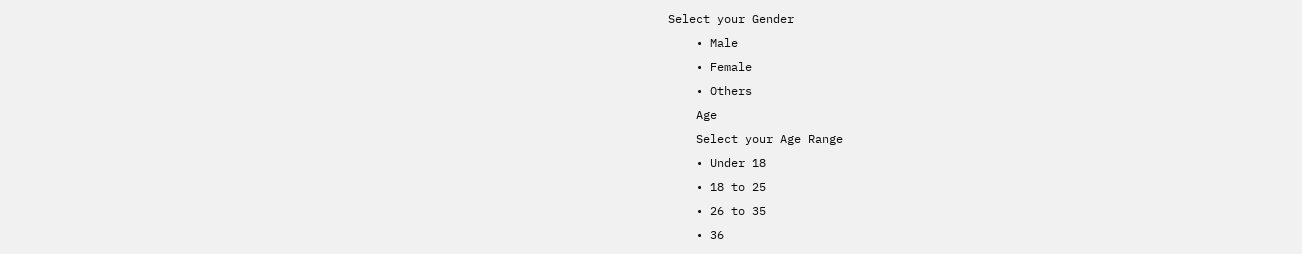Select your Gender
    • Male
    • Female
    • Others
    Age
    Select your Age Range
    • Under 18
    • 18 to 25
    • 26 to 35
    • 36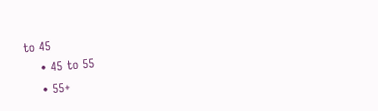to 45
    • 45 to 55
    • 55+